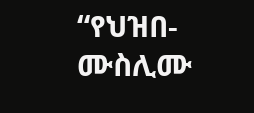“የህዝበ-ሙስሊሙ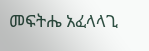መፍትሔ አፈላላጊ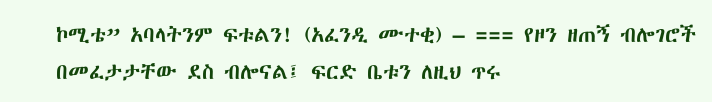ኮሚቴ” አባላትንም ፍቱልን! (አፈንዲ ሙተቂ) – === የዞን ዘጠኝ ብሎገሮች በመፈታታቸው ደስ ብሎናል፤ ፍርድ ቤቱን ለዚህ ጥሩ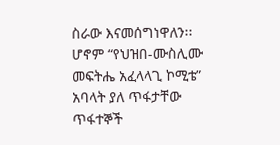ስራው እናመሰግነዋለን፡፡ ሆኖም “የህዝበ-ሙስሊሙ መፍትሔ አፈላላጊ ኮሚቴ” አባላት ያለ ጥፋታቸው ጥፋተኞች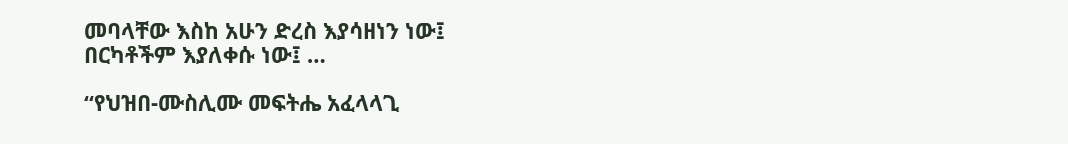መባላቸው እስከ አሁን ድረስ እያሳዘነን ነው፤ በርካቶችም እያለቀሱ ነው፤ …

“የህዝበ-ሙስሊሙ መፍትሔ አፈላላጊ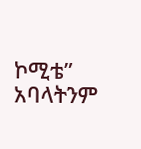ኮሚቴ” አባላትንም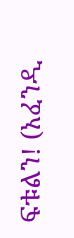ፍቱልን! (አፈንዲ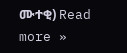ሙተቂ) Read more »